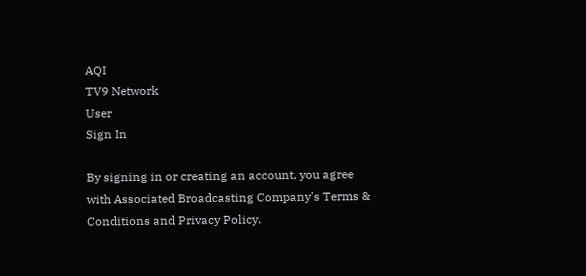AQI
TV9 Network
User
Sign In

By signing in or creating an account, you agree with Associated Broadcasting Company's Terms & Conditions and Privacy Policy.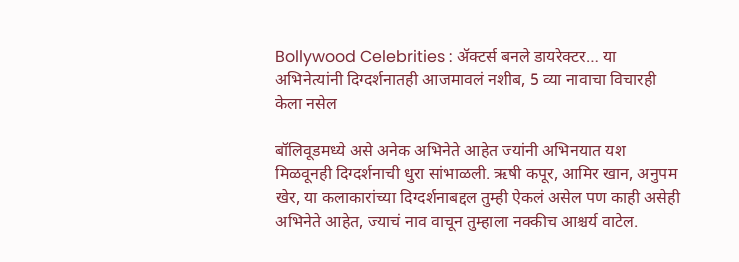Bollywood Celebrities : ॲक्टर्स बनले डायरेक्टर… या अभिनेत्यांनी दिग्दर्शनातही आजमावलं नशीब, 5 व्या नावाचा विचारही केला नसेल

बॉलिवूडमध्ये असे अनेक अभिनेते आहेत ज्यांनी अभिनयात यश मिळवूनही दिग्दर्शनाची धुरा सांभाळली. ऋषी कपूर, आमिर खान, अनुपम खेर, या कलाकारांच्या दिग्दर्शनाबद्दल तुम्ही ऐकलं असेल पण काही असेही अभिनेते आहेत, ज्याचं नाव वाचून तुम्हाला नक्कीच आश्चर्य वाटेल.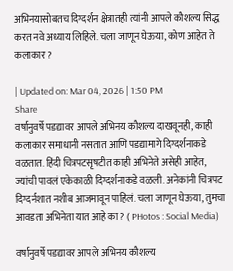अभिनयासोबतच दिग्दर्शन क्षेत्रातही त्यांनी आपले कौशल्य सिद्ध करत नवे अध्याय लिहिले. चला जाणून घेऊया, कोण आहेत ते कलाकार ?

| Updated on: Mar 04, 2026 | 1:50 PM
Share
वर्षानुवर्षे पडद्यावर आपले अभिनय कौशल्य दाखवूनही, काही कलाकार समाधानी नसतात आणि पडद्यामागे दिग्दर्शनाकडे वळतात. हिंदी चित्रपटसृषटीत काही अभिनेते असेही आहेत, ज्यांची पावलं एकेकाळी दिग्दर्शनाकडे वळली. अनेकांनी चित्रपट दिग्दर्नशात नशीब आजमावून पाहिलं. चला जाणून घेऊया, तुमचा आवडता अभिनेता यात आहे का ? ( PHotos : Social Media)

वर्षानुवर्षे पडद्यावर आपले अभिनय कौशल्य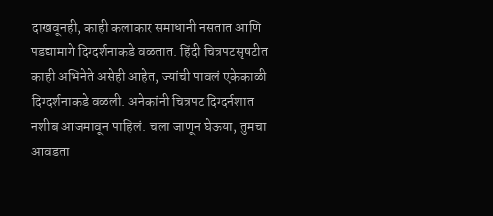दाखवूनही, काही कलाकार समाधानी नसतात आणि पडद्यामागे दिग्दर्शनाकडे वळतात. हिंदी चित्रपटसृषटीत काही अभिनेते असेही आहेत, ज्यांची पावलं एकेकाळी दिग्दर्शनाकडे वळली. अनेकांनी चित्रपट दिग्दर्नशात नशीब आजमावून पाहिलं. चला जाणून घेऊया, तुमचा आवडता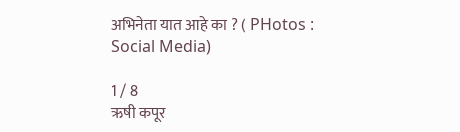अभिनेता यात आहे का ? ( PHotos : Social Media)

1 / 8
ऋषी कपूर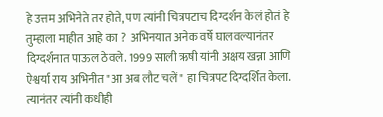हे उत्तम अभिनेते तर होते, पण त्यांनी चित्रपटाच दिग्दर्शन केलं होतं हे तुम्हाला माहीत आहे का ?  अभिनयात अनेक वर्षे घालवल्यानंतर दिग्दर्शनात पाऊल ठेवले. 1999 साली ऋषी यांनी अक्षय खन्ना आणि ऐश्वर्या राय अभिनीत "आ अब लौट चलें" हा चित्रपट दिग्दर्शित केला. त्यानंतर त्यांनी कधीही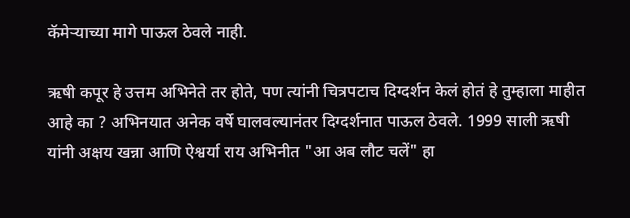कॅमेऱ्याच्या मागे पाऊल ठेवले नाही.

ऋषी कपूर हे उत्तम अभिनेते तर होते, पण त्यांनी चित्रपटाच दिग्दर्शन केलं होतं हे तुम्हाला माहीत आहे का ? अभिनयात अनेक वर्षे घालवल्यानंतर दिग्दर्शनात पाऊल ठेवले. 1999 साली ऋषी यांनी अक्षय खन्ना आणि ऐश्वर्या राय अभिनीत "आ अब लौट चलें" हा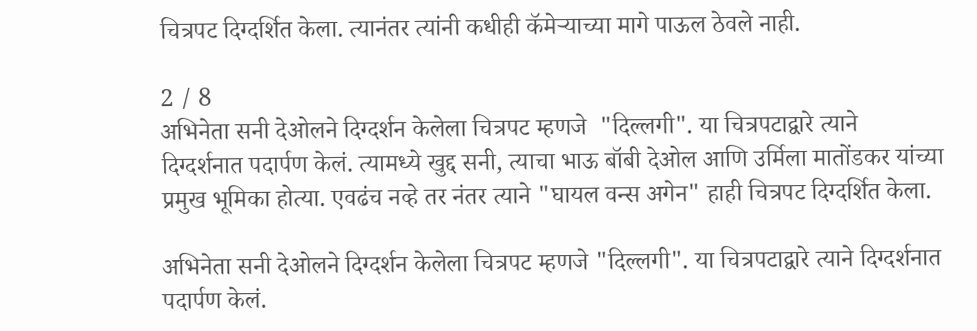चित्रपट दिग्दर्शित केला. त्यानंतर त्यांनी कधीही कॅमेऱ्याच्या मागे पाऊल ठेवले नाही.

2 / 8
अभिनेता सनी देओलने दिग्दर्शन केलेला चित्रपट म्हणजे  "दिल्लगी". या चित्रपटाद्वारे त्याने दिग्दर्शनात पदार्पण केलं. त्यामध्ये खुद्द सनी, त्याचा भाऊ बॉबी देओल आणि उर्मिला मातोंडकर यांच्या प्रमुख भूमिका होत्या. एवढंच नव्हे तर नंतर त्याने "घायल वन्स अगेन" हाही चित्रपट दिग्दर्शित केला.

अभिनेता सनी देओलने दिग्दर्शन केलेला चित्रपट म्हणजे "दिल्लगी". या चित्रपटाद्वारे त्याने दिग्दर्शनात पदार्पण केलं.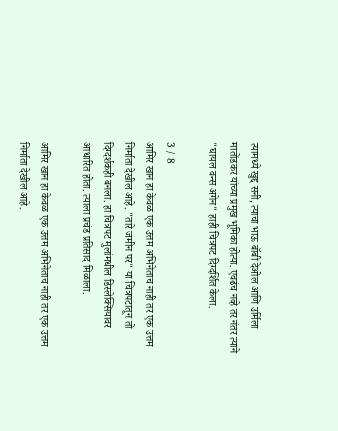त्यामध्ये खुद्द सनी, त्याचा भाऊ बॉबी देओल आणि उर्मिला मातोंडकर यांच्या प्रमुख भूमिका होत्या. एवढंच नव्हे तर नंतर त्याने "घायल वन्स अगेन" हाही चित्रपट दिग्दर्शित केला.

3 / 8
आमिर खान हा केवळ एक उत्तम अभिनेताच नाही तर एक उत्तम निर्माता देखील आहे. "तारे जमीन पर" या चित्रपटातून तो दिग्दर्शकही बनला. हा चित्रपट मुलांमधील डिस्लेक्सियावर आधारित होता. त्याला प्रचंड प्रतिसाद मिळाला.

आमिर खान हा केवळ एक उत्तम अभिनेताच नाही तर एक उत्तम निर्माता देखील आहे.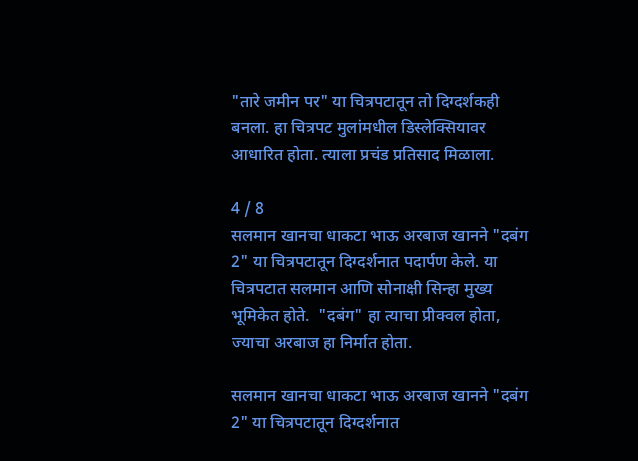"तारे जमीन पर" या चित्रपटातून तो दिग्दर्शकही बनला. हा चित्रपट मुलांमधील डिस्लेक्सियावर आधारित होता. त्याला प्रचंड प्रतिसाद मिळाला.

4 / 8
सलमान खानचा धाकटा भाऊ अरबाज खानने "दबंग 2" या चित्रपटातून दिग्दर्शनात पदार्पण केले. या चित्रपटात सलमान आणि सोनाक्षी सिन्हा मुख्य भूमिकेत होते.  "दबंग" हा त्याचा प्रीक्वल होता, ज्याचा अरबाज हा निर्मात होता.

सलमान खानचा धाकटा भाऊ अरबाज खानने "दबंग 2" या चित्रपटातून दिग्दर्शनात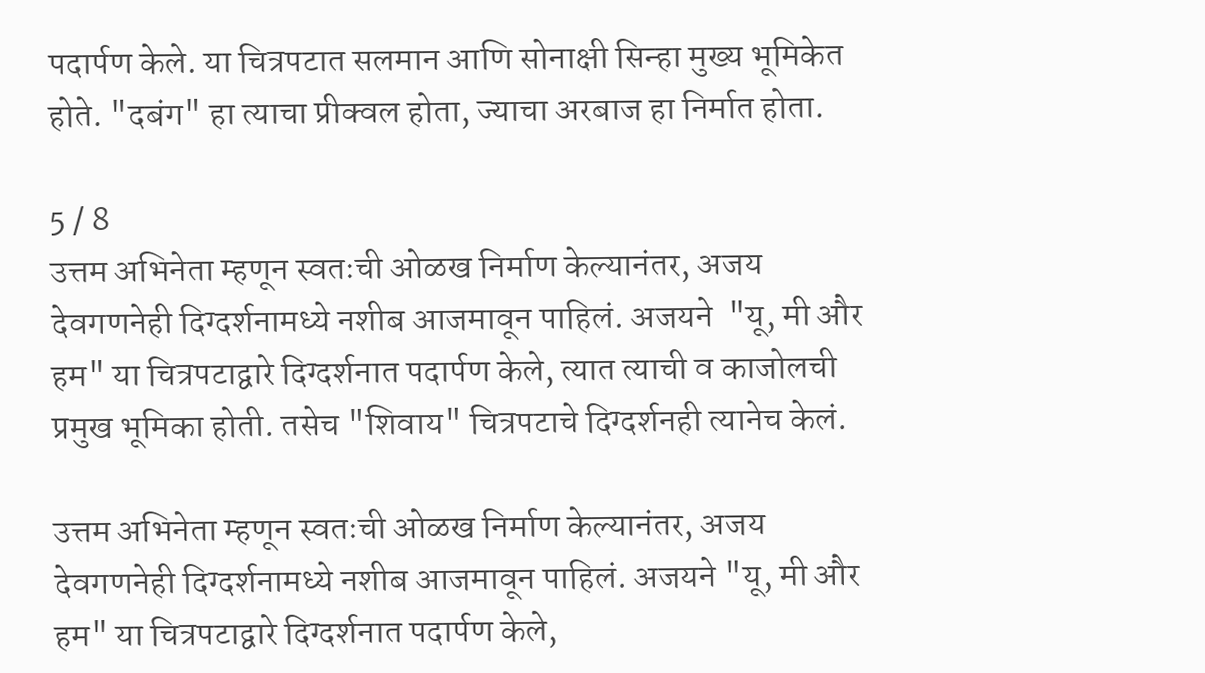पदार्पण केले. या चित्रपटात सलमान आणि सोनाक्षी सिन्हा मुख्य भूमिकेत होते. "दबंग" हा त्याचा प्रीक्वल होता, ज्याचा अरबाज हा निर्मात होता.

5 / 8
उत्तम अभिनेता म्हणून स्वतःची ओळख निर्माण केल्यानंतर, अजय देवगणनेही दिग्दर्शनामध्ये नशीब आजमावून पाहिलं. अजयने  "यू, मी और हम" या चित्रपटाद्वारे दिग्दर्शनात पदार्पण केले, त्यात त्याची व काजोलची प्रमुख भूमिका होती. तसेच "शिवाय" चित्रपटाचे दिग्दर्शनही त्यानेच केलं.

उत्तम अभिनेता म्हणून स्वतःची ओळख निर्माण केल्यानंतर, अजय देवगणनेही दिग्दर्शनामध्ये नशीब आजमावून पाहिलं. अजयने "यू, मी और हम" या चित्रपटाद्वारे दिग्दर्शनात पदार्पण केले,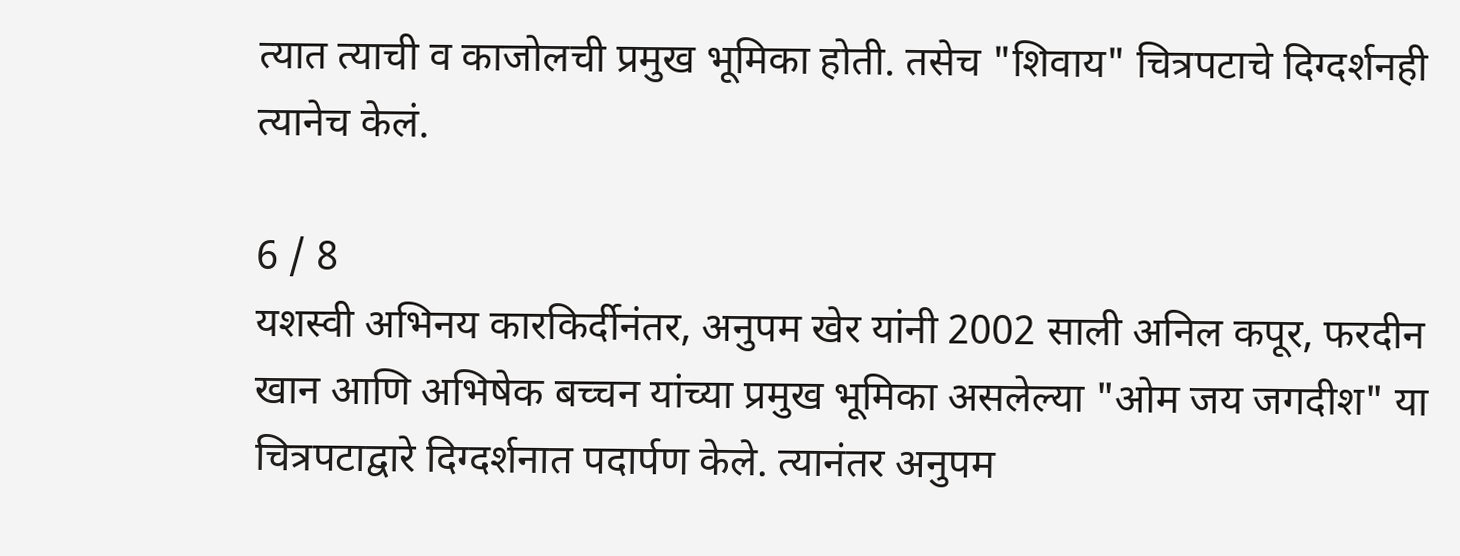त्यात त्याची व काजोलची प्रमुख भूमिका होती. तसेच "शिवाय" चित्रपटाचे दिग्दर्शनही त्यानेच केलं.

6 / 8
यशस्वी अभिनय कारकिर्दीनंतर, अनुपम खेर यांनी 2002 साली अनिल कपूर, फरदीन खान आणि अभिषेक बच्चन यांच्या प्रमुख भूमिका असलेल्या "ओम जय जगदीश" या चित्रपटाद्वारे दिग्दर्शनात पदार्पण केले. त्यानंतर अनुपम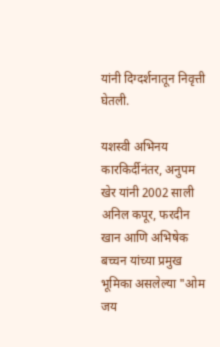यांनी दिग्दर्शनातून निवृत्ती घेतली.

यशस्वी अभिनय कारकिर्दीनंतर, अनुपम खेर यांनी 2002 साली अनिल कपूर, फरदीन खान आणि अभिषेक बच्चन यांच्या प्रमुख भूमिका असलेल्या "ओम जय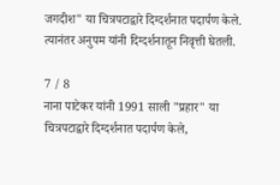जगदीश" या चित्रपटाद्वारे दिग्दर्शनात पदार्पण केले. त्यानंतर अनुपम यांनी दिग्दर्शनातून निवृत्ती घेतली.

7 / 8
नाना पाटेकर यांनी 1991 साली "प्रहार" या चित्रपटाद्वारे दिग्दर्शनात पदार्पण केले,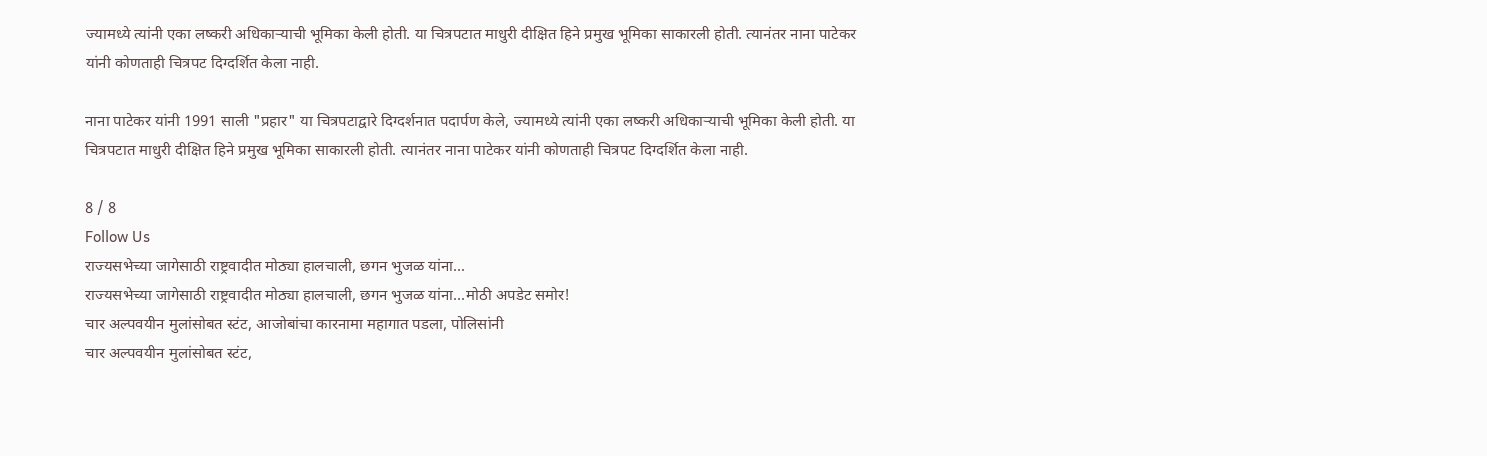ज्यामध्ये त्यांनी एका लष्करी अधिकाऱ्याची भूमिका केली होती. या चित्रपटात माधुरी दीक्षित हिने प्रमुख भूमिका साकारली होती. त्यानंतर नाना पाटेकर यांनी कोणताही चित्रपट दिग्दर्शित केला नाही.

नाना पाटेकर यांनी 1991 साली "प्रहार" या चित्रपटाद्वारे दिग्दर्शनात पदार्पण केले, ज्यामध्ये त्यांनी एका लष्करी अधिकाऱ्याची भूमिका केली होती. या चित्रपटात माधुरी दीक्षित हिने प्रमुख भूमिका साकारली होती. त्यानंतर नाना पाटेकर यांनी कोणताही चित्रपट दिग्दर्शित केला नाही.

8 / 8
Follow Us
राज्यसभेच्या जागेसाठी राष्ट्रवादीत मोठ्या हालचाली, छगन भुजळ यांना...
राज्यसभेच्या जागेसाठी राष्ट्रवादीत मोठ्या हालचाली, छगन भुजळ यांना...मोठी अपडेट समोर!
चार अल्पवयीन मुलांसोबत स्टंट, आजोबांचा कारनामा महागात पडला, पोलिसांनी
चार अल्पवयीन मुलांसोबत स्टंट,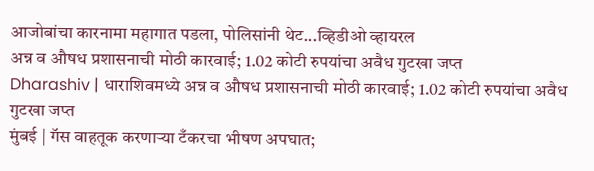आजोबांचा कारनामा महागात पडला, पोलिसांनी थेट...व्हिडीओ व्हायरल
अन्न व औषध प्रशासनाची मोठी कारवाई; 1.02 कोटी रुपयांचा अवैध गुटखा जप्त
Dharashiv | धाराशिवमध्ये अन्न व औषध प्रशासनाची मोठी कारवाई; 1.02 कोटी रुपयांचा अवैध गुटखा जप्त
मुंबई | गॅस वाहतूक करणाऱ्या टँकरचा भीषण अपघात;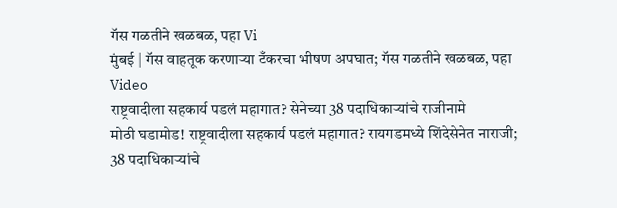गॅस गळतीने खळबळ, पहा Vi
मुंबई | गॅस वाहतूक करणाऱ्या टँकरचा भीषण अपघात; गॅस गळतीने खळबळ, पहा Video
राष्ट्रवादीला सहकार्य पडलं महागात? सेनेच्या 38 पदाधिकाऱ्यांचे राजीनामे
मोठी घडामोड! राष्ट्रवादीला सहकार्य पडलं महागात? रायगडमध्ये शिंदेसेनेत नाराजी; 38 पदाधिकाऱ्यांचे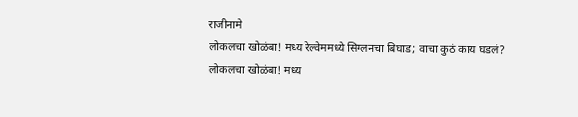राजीनामे
लोकलचा खोळंबा! मध्य रेल्वेममध्ये सिग्लनचा बिघाड; वाचा कुठं काय घडलं?
लोकलचा खोळंबा! मध्य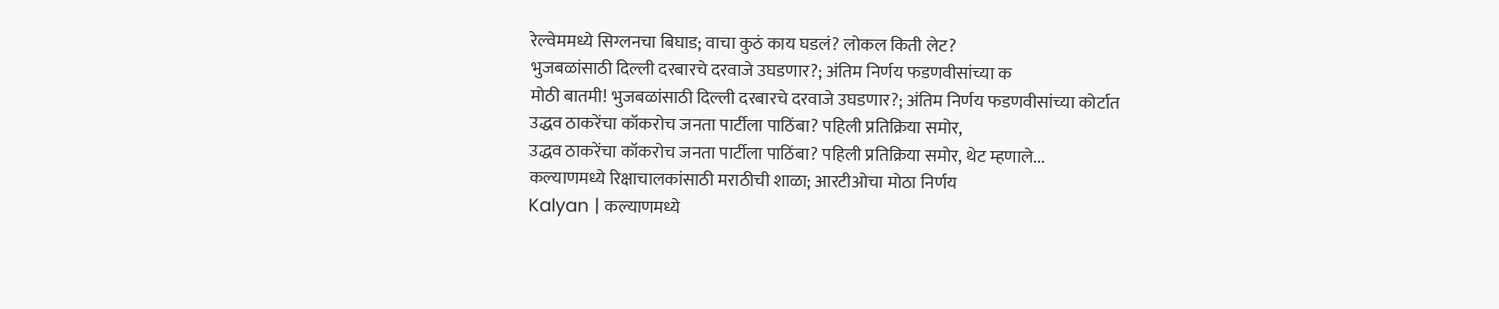रेल्वेममध्ये सिग्लनचा बिघाड; वाचा कुठं काय घडलं? लोकल किती लेट?
भुजबळांसाठी दिल्ली दरबारचे दरवाजे उघडणार?; अंतिम निर्णय फडणवीसांच्या क
मोठी बातमी! भुजबळांसाठी दिल्ली दरबारचे दरवाजे उघडणार?; अंतिम निर्णय फडणवीसांच्या कोर्टात
उद्धव ठाकरेंचा कॉकरोच जनता पार्टीला पाठिंबा? पहिली प्रतिक्रिया समोर,
उद्धव ठाकरेंचा कॉकरोच जनता पार्टीला पाठिंबा? पहिली प्रतिक्रिया समोर, थेट म्हणाले...
कल्याणमध्ये रिक्षाचालकांसाठी मराठीची शाळा; आरटीओचा मोठा निर्णय
Kalyan | कल्याणमध्ये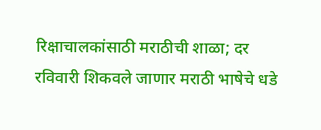रिक्षाचालकांसाठी मराठीची शाळा; दर रविवारी शिकवले जाणार मराठी भाषेचे धडे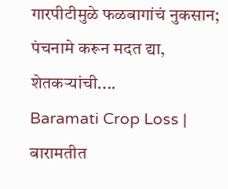गारपीटीमुळे फळबागांचं नुकसान; पंचनामे करून मदत द्या, शेतकऱ्यांची....
Baramati Crop Loss | बारामतीत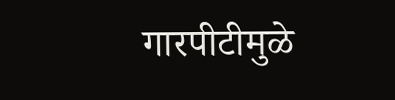गारपीटीमुळे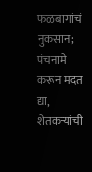फळबागांचं नुकसान; पंचनामे करून मदत द्या, शेतकऱ्यांची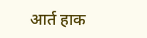आर्त हाक